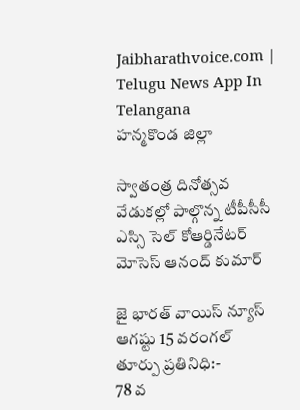Jaibharathvoice.com | Telugu News App In Telangana
హన్మకొండ జిల్లా

స్వాతంత్ర దినోత్సవ వేడుకల్లో పాల్గొన్న టీపీసీసీ ఎస్సి సెల్ కోఆర్డినేటర్ మోసెస్ ఆనంద్ కుమార్

జై భారత్ వాయిస్ న్యూస్ ఆగష్టు 15 వరంగల్ తూర్పు ప్రతినిధి:-
78 వ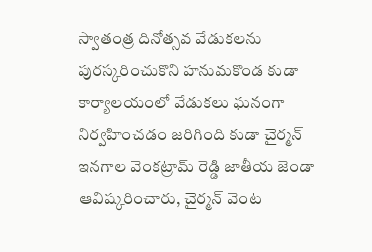స్వాతంత్ర దినోత్సవ వేడుకలను పురస్కరించుకొని హనుమకొండ కుడా కార్యాలయంలో వేడుకలు ఘనంగా నిర్వహించడం జరిగింది కుడా చైర్మన్ ఇనగాల వెంకట్రామ్ రెడ్డి జాతీయ జెండా ఆవిష్కరించారు, చైర్మన్ వెంట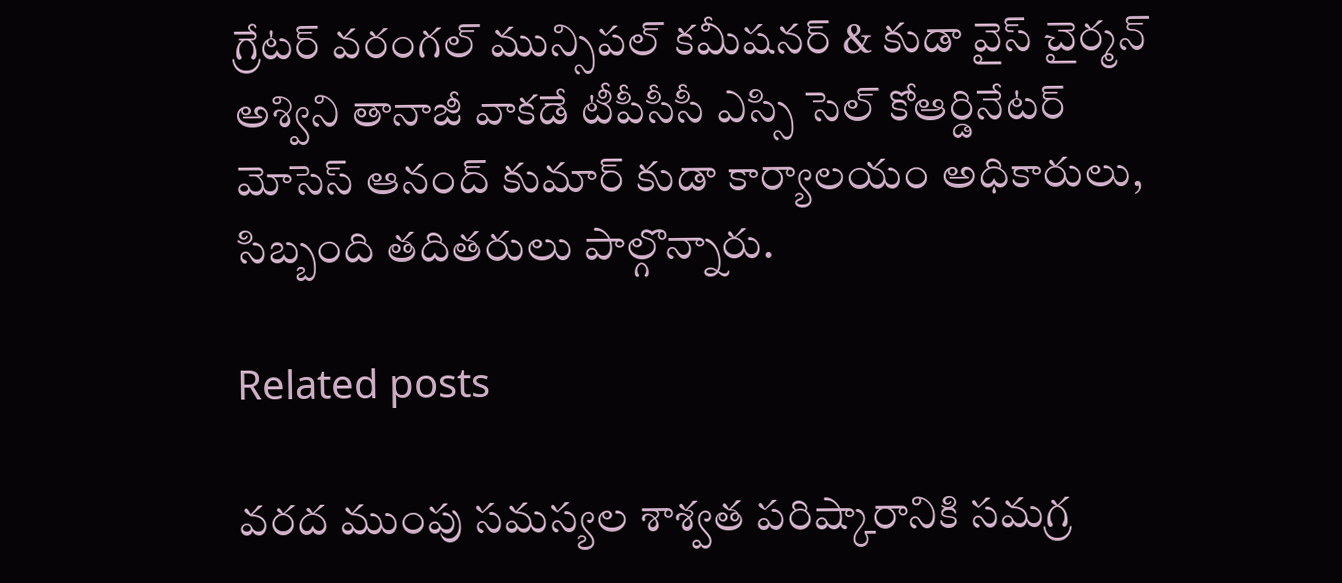గ్రేటర్ వరంగల్ మున్సిపల్ కమీషనర్ & కుడా వైస్ చైర్మన్ అశ్విని తానాజీ వాకడే టీపీసీసీ ఎస్సి సెల్ కోఆర్డినేటర్ మోసెస్ ఆనంద్ కుమార్ కుడా కార్యాలయం అధికారులు, సిబ్బంది తదితరులు పాల్గొన్నారు.

Related posts

వరద ముంపు సమస్యల శాశ్వత పరిష్కారానికి సమగ్ర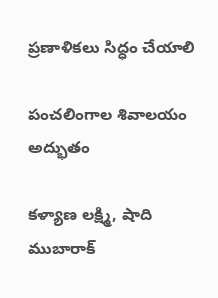ప్రణాళికలు సిద్ధం చేయాలి

పంచలింగాల శివాలయం అద్భుతం

కళ్యాణ లక్ష్మి, షాది ముబారాక్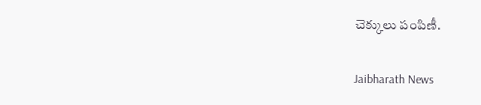చెక్కులు పంపిణీ.

Jaibharath News